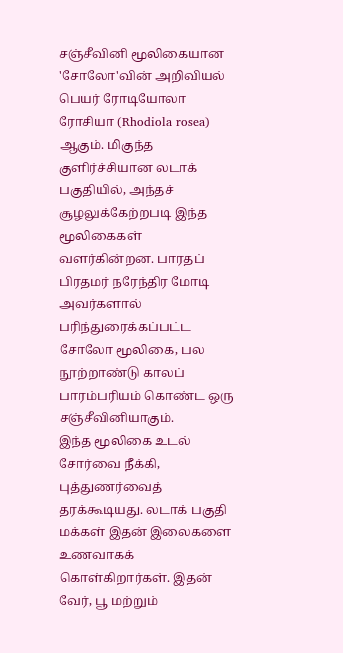சஞ்சீவினி மூலிகையான 'சோலோ'வின் அறிவியல் பெயர் ரோடியோலா ரோசியா (Rhodiola rosea) ஆகும். மிகுந்த குளிர்ச்சியான லடாக் பகுதியில், அந்தச் சூழலுக்கேற்றபடி இந்த மூலிகைகள் வளர்கின்றன. பாரதப் பிரதமர் நரேந்திர மோடி அவர்களால் பரிந்துரைக்கப்பட்ட சோலோ மூலிகை, பல நூற்றாண்டு காலப் பாரம்பரியம் கொண்ட ஒரு சஞ்சீவினியாகும்.
இந்த மூலிகை உடல் சோர்வை நீக்கி, புத்துணர்வைத் தரக்கூடியது. லடாக் பகுதி மக்கள் இதன் இலைகளை உணவாகக் கொள்கிறார்கள். இதன் வேர், பூ மற்றும்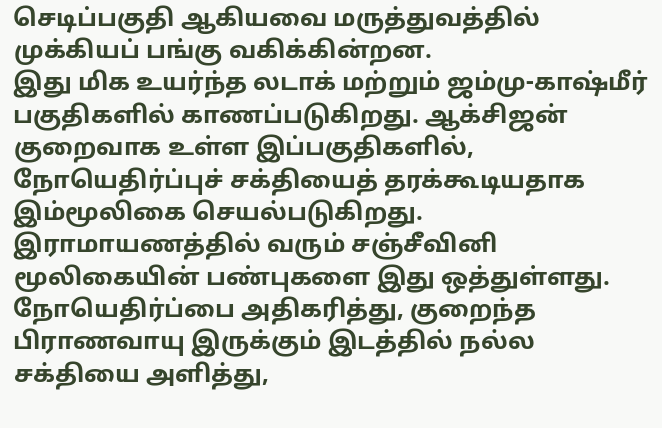செடிப்பகுதி ஆகியவை மருத்துவத்தில் முக்கியப் பங்கு வகிக்கின்றன.
இது மிக உயர்ந்த லடாக் மற்றும் ஜம்மு-காஷ்மீர் பகுதிகளில் காணப்படுகிறது. ஆக்சிஜன் குறைவாக உள்ள இப்பகுதிகளில், நோயெதிர்ப்புச் சக்தியைத் தரக்கூடியதாக இம்மூலிகை செயல்படுகிறது. இராமாயணத்தில் வரும் சஞ்சீவினி மூலிகையின் பண்புகளை இது ஒத்துள்ளது. நோயெதிர்ப்பை அதிகரித்து, குறைந்த பிராணவாயு இருக்கும் இடத்தில் நல்ல சக்தியை அளித்து,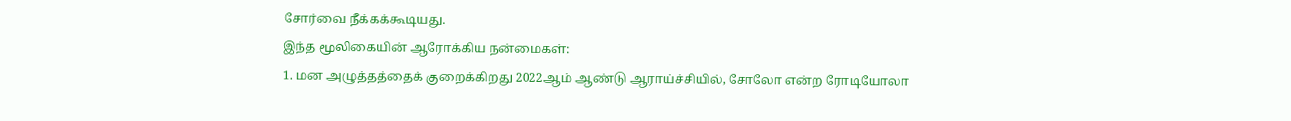சோர்வை நீக்கக்கூடியது.
இந்த மூலிகையின் ஆரோக்கிய நன்மைகள்:
1. மன அழுத்தத்தைக் குறைக்கிறது 2022ஆம் ஆண்டு ஆராய்ச்சியில், சோலோ என்ற ரோடியோலா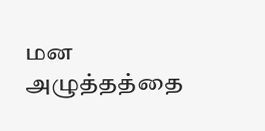மன அழுத்தத்தை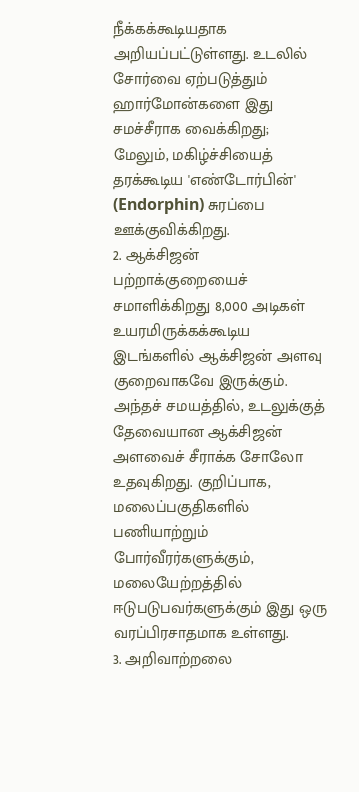நீக்கக்கூடியதாக அறியப்பட்டுள்ளது. உடலில் சோர்வை ஏற்படுத்தும் ஹார்மோன்களை இது சமச்சீராக வைக்கிறது; மேலும், மகிழ்ச்சியைத் தரக்கூடிய 'எண்டோர்பின்' (Endorphin) சுரப்பை ஊக்குவிக்கிறது.
2. ஆக்சிஜன் பற்றாக்குறையைச் சமாளிக்கிறது 8,000 அடிகள் உயரமிருக்கக்கூடிய இடங்களில் ஆக்சிஜன் அளவு குறைவாகவே இருக்கும். அந்தச் சமயத்தில், உடலுக்குத் தேவையான ஆக்சிஜன் அளவைச் சீராக்க சோலோ உதவுகிறது. குறிப்பாக, மலைப்பகுதிகளில் பணியாற்றும் போர்வீரர்களுக்கும், மலையேற்றத்தில் ஈடுபடுபவர்களுக்கும் இது ஒரு வரப்பிரசாதமாக உள்ளது.
3. அறிவாற்றலை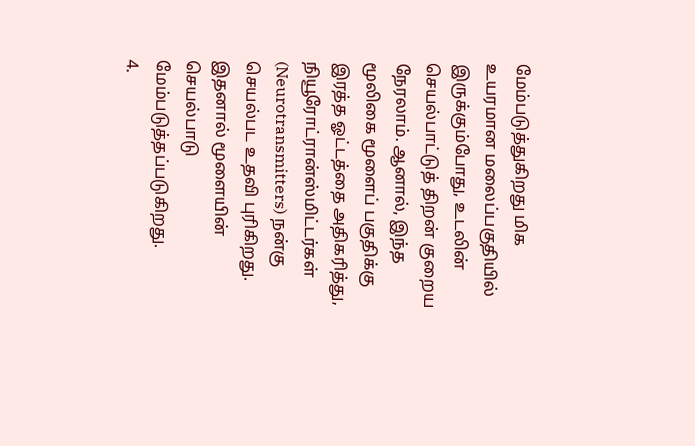மேம்படுத்துகிறது மிக உயரமான மலைப்பகுதியில் இருக்கும்போது, உடலின் செயல்பாட்டுத் திறன் குறைய நேரலாம். ஆனால், இந்த மூலிகை மூளைப் பகுதிக்கு இரத்த ஓட்டத்தை அதிகரித்து, நியூரோட்ரான்ஸ்மிட்டர்கள் (Neurotransmitters) நன்கு செயல்பட உதவி புரிகிறது. இதனால் மூளையின் செயல்பாடு மேம்படுத்தப்படுகிறது.
4.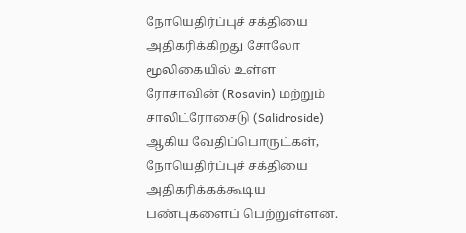நோயெதிர்ப்புச் சக்தியை அதிகரிக்கிறது சோலோ மூலிகையில் உள்ள ரோசாவின் (Rosavin) மற்றும் சாலிட்ரோசைடு (Salidroside) ஆகிய வேதிப்பொருட்கள், நோயெதிர்ப்புச் சக்தியை அதிகரிக்கக்கூடிய பண்புகளைப் பெற்றுள்ளன.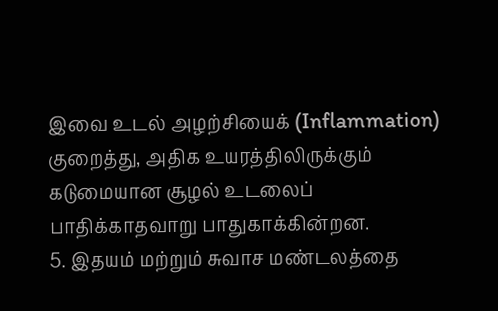இவை உடல் அழற்சியைக் (Inflammation) குறைத்து, அதிக உயரத்திலிருக்கும் கடுமையான சூழல் உடலைப் பாதிக்காதவாறு பாதுகாக்கின்றன.
5. இதயம் மற்றும் சுவாச மண்டலத்தை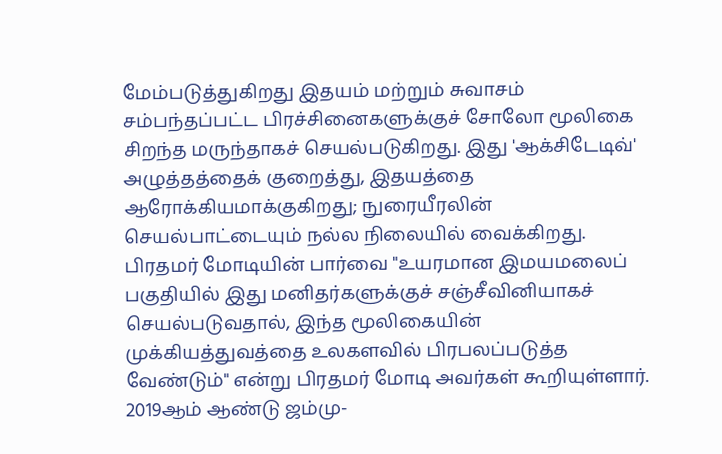மேம்படுத்துகிறது இதயம் மற்றும் சுவாசம் சம்பந்தப்பட்ட பிரச்சினைகளுக்குச் சோலோ மூலிகை சிறந்த மருந்தாகச் செயல்படுகிறது. இது 'ஆக்சிடேடிவ்' அழுத்தத்தைக் குறைத்து, இதயத்தை ஆரோக்கியமாக்குகிறது; நுரையீரலின் செயல்பாட்டையும் நல்ல நிலையில் வைக்கிறது.
பிரதமர் மோடியின் பார்வை "உயரமான இமயமலைப் பகுதியில் இது மனிதர்களுக்குச் சஞ்சீவினியாகச் செயல்படுவதால், இந்த மூலிகையின் முக்கியத்துவத்தை உலகளவில் பிரபலப்படுத்த வேண்டும்" என்று பிரதமர் மோடி அவர்கள் கூறியுள்ளார்.
2019ஆம் ஆண்டு ஜம்மு-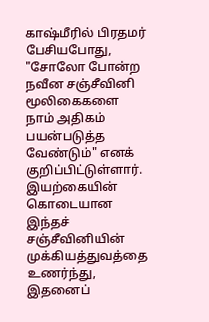காஷ்மீரில் பிரதமர் பேசியபோது, "சோலோ போன்ற நவீன சஞ்சீவினி மூலிகைகளை நாம் அதிகம் பயன்படுத்த வேண்டும்" எனக் குறிப்பிட்டுள்ளார்.
இயற்கையின் கொடையான இந்தச் சஞ்சீவினியின் முக்கியத்துவத்தை உணர்ந்து, இதனைப்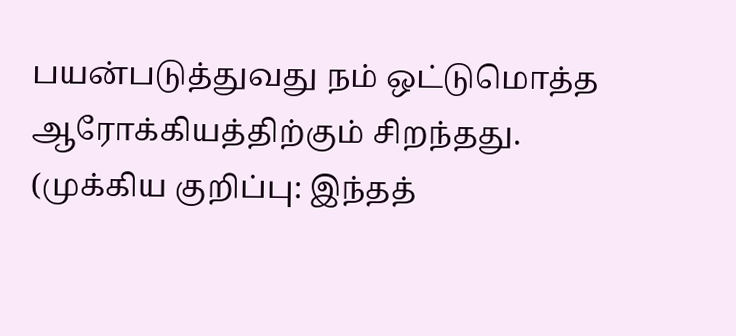பயன்படுத்துவது நம் ஒட்டுமொத்த ஆரோக்கியத்திற்கும் சிறந்தது.
(முக்கிய குறிப்பு: இந்தத்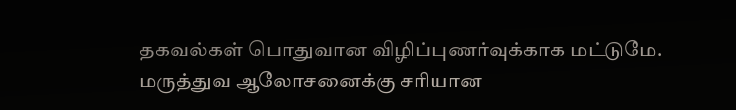தகவல்கள் பொதுவான விழிப்புணர்வுக்காக மட்டுமே. மருத்துவ ஆலோசனைக்கு சரியான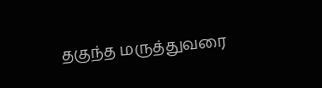தகுந்த மருத்துவரை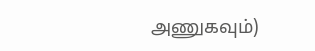அணுகவும்)